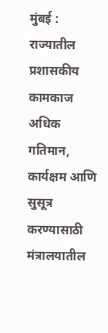मुंबई : राज्यातील प्रशासकीय कामकाज अधिक गतिमान, कार्यक्षम आणि सुसूत्र करण्यासाठी मंत्रालयातील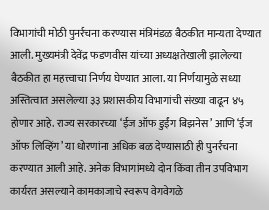विभागांची मोठी पुनर्रचना करण्यास मंत्रिमंडळ बैठकीत मान्यता देण्यात आली. मुख्यमंत्री देवेंद्र फडणवीस यांच्या अध्यक्षतेखाली झालेल्या बैठकीत हा महत्त्वाचा निर्णय घेण्यात आला. या निर्णयामुळे सध्या अस्तित्वात असलेल्या ३३ प्रशासकीय विभागांची संख्या वाढून ४५ होणार आहे. राज्य सरकारच्या ‘ईज ऑफ डुईंग बिझनेस’ आणि ‘ईज ऑफ लिव्हिंग’ या धोरणांना अधिक बळ देण्यासाठी ही पुनर्रचना करण्यात आली आहे. अनेक विभागांमध्ये दोन किंवा तीन उपविभाग कार्यरत असल्याने कामकाजाचे स्वरूप वेगवेगळे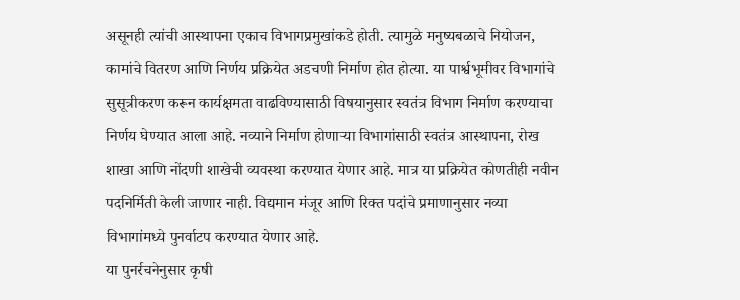असूनही त्यांची आस्थापना एकाच विभागप्रमुखांकडे होती. त्यामुळे मनुष्यबळाचे नियोजन, कामांचे वितरण आणि निर्णय प्रक्रियेत अडचणी निर्माण होत होत्या. या पार्श्वभूमीवर विभागांचे सुसूत्रीकरण करून कार्यक्षमता वाढविण्यासाठी विषयानुसार स्वतंत्र विभाग निर्माण करण्याचा निर्णय घेण्यात आला आहे. नव्याने निर्माण होणाऱ्या विभागांसाठी स्वतंत्र आस्थापना, रोख शाखा आणि नोंदणी शाखेची व्यवस्था करण्यात येणार आहे. मात्र या प्रक्रियेत कोणतीही नवीन पदनिर्मिती केली जाणार नाही. विद्यमान मंजूर आणि रिक्त पदांचे प्रमाणानुसार नव्या विभागांमध्ये पुनर्वाटप करण्यात येणार आहे.
या पुनर्रचनेनुसार कृषी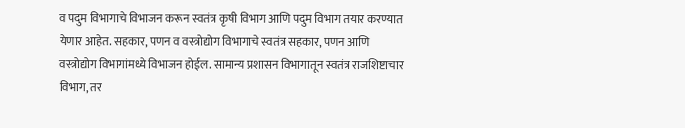व पदुम विभागाचे विभाजन करून स्वतंत्र कृषी विभाग आणि पदुम विभाग तयार करण्यात येणार आहेत. सहकार, पणन व वस्त्रोद्योग विभागाचे स्वतंत्र सहकार, पणन आणि वस्त्रोद्योग विभागांमध्ये विभाजन होईल. सामान्य प्रशासन विभागातून स्वतंत्र राजशिष्टाचार विभाग, तर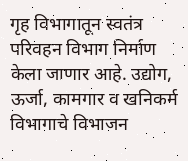गृह विभागातून स्वतंत्र परिवहन विभाग निर्माण केला जाणार आहे. उद्योग, ऊर्जा, कामगार व खनिकर्म विभागाचे विभाजन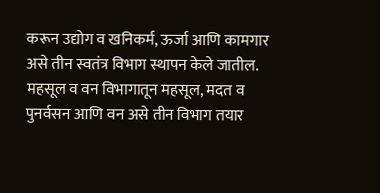करून उद्योग व खनिकर्म, ऊर्जा आणि कामगार असे तीन स्वतंत्र विभाग स्थापन केले जातील. महसूल व वन विभागातून महसूल, मदत व पुनर्वसन आणि वन असे तीन विभाग तयार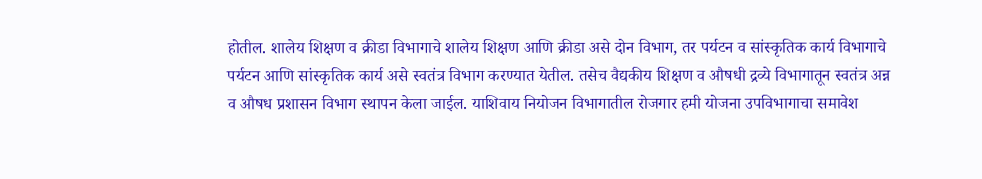होतील. शालेय शिक्षण व क्रीडा विभागाचे शालेय शिक्षण आणि क्रीडा असे दोन विभाग, तर पर्यटन व सांस्कृतिक कार्य विभागाचे पर्यटन आणि सांस्कृतिक कार्य असे स्वतंत्र विभाग करण्यात येतील. तसेच वैद्यकीय शिक्षण व औषधी द्रव्ये विभागातून स्वतंत्र अन्न व औषध प्रशासन विभाग स्थापन केला जाईल. याशिवाय नियोजन विभागातील रोजगार हमी योजना उपविभागाचा समावेश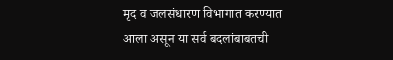मृद व जलसंधारण विभागात करण्यात आला असून या सर्व बदलांबाबतची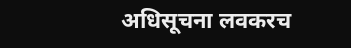अधिसूचना लवकरच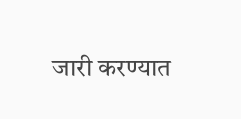जारी करण्यात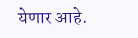येणार आहे.